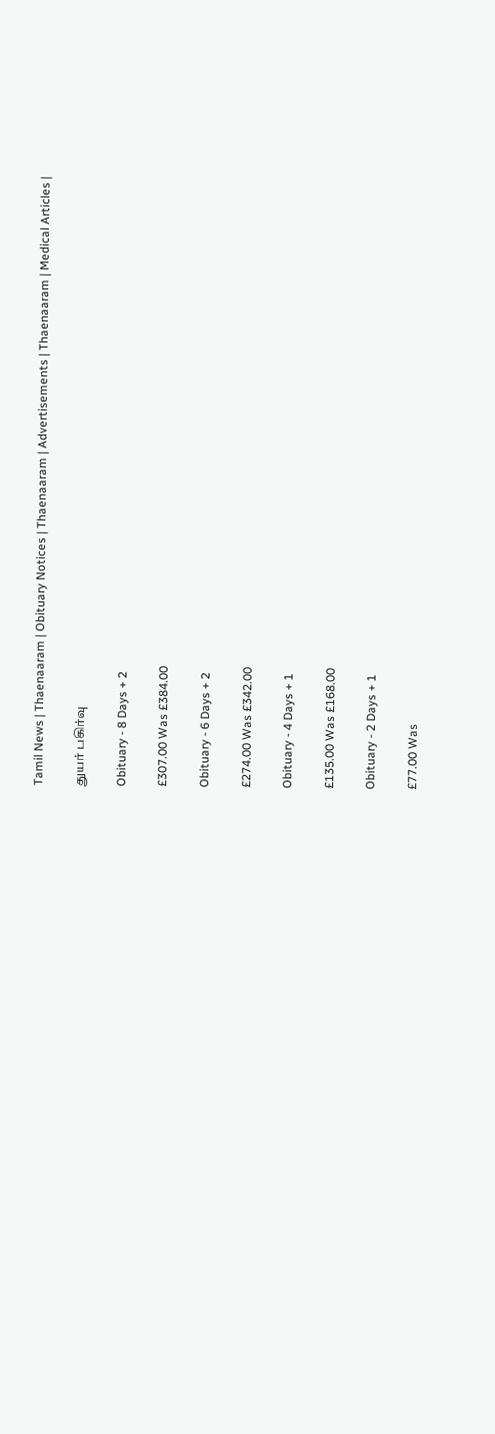Tamil News | Thaenaaram | Obituary Notices | Thaenaaram | Advertisements | Thaenaaram | Medical Articles |

துயர் பகிர்வு

Obituary - 8 Days + 2

£307.00 Was £384.00

Obituary - 6 Days + 2

£274.00 Was £342.00

Obituary - 4 Days + 1

£135.00 Was £168.00

Obituary - 2 Days + 1

£77.00 Was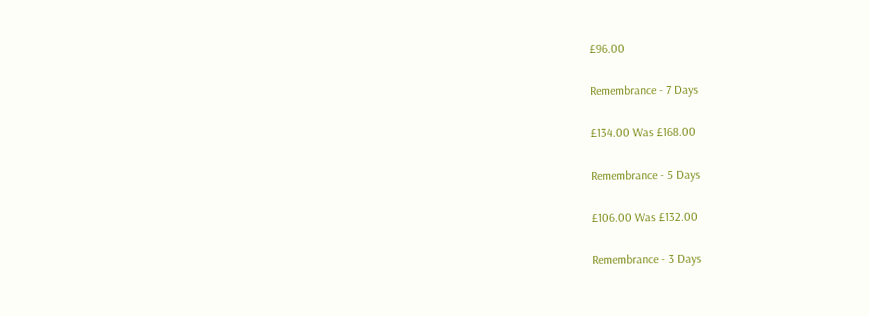£96.00

Remembrance - 7 Days

£134.00 Was £168.00

Remembrance - 5 Days

£106.00 Was £132.00

Remembrance - 3 Days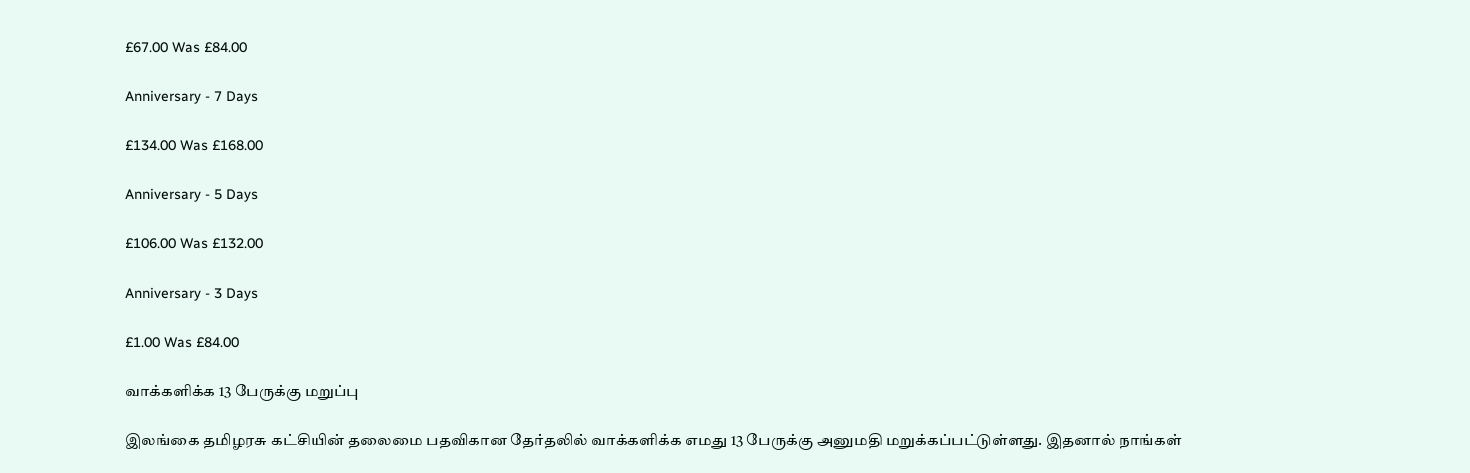£67.00 Was £84.00

Anniversary - 7 Days

£134.00 Was £168.00

Anniversary - 5 Days

£106.00 Was £132.00

Anniversary - 3 Days

£1.00 Was £84.00

வாக்களிக்க 13 பேருக்கு மறுப்பு

இலங்கை தமிழரசு கட்சியின் தலைமை பதவிகான தேர்தலில் வாக்களிக்க எமது 13 பேருக்கு அனுமதி மறுக்கப்பட்டுள்ளது. இதனால் நாங்கள்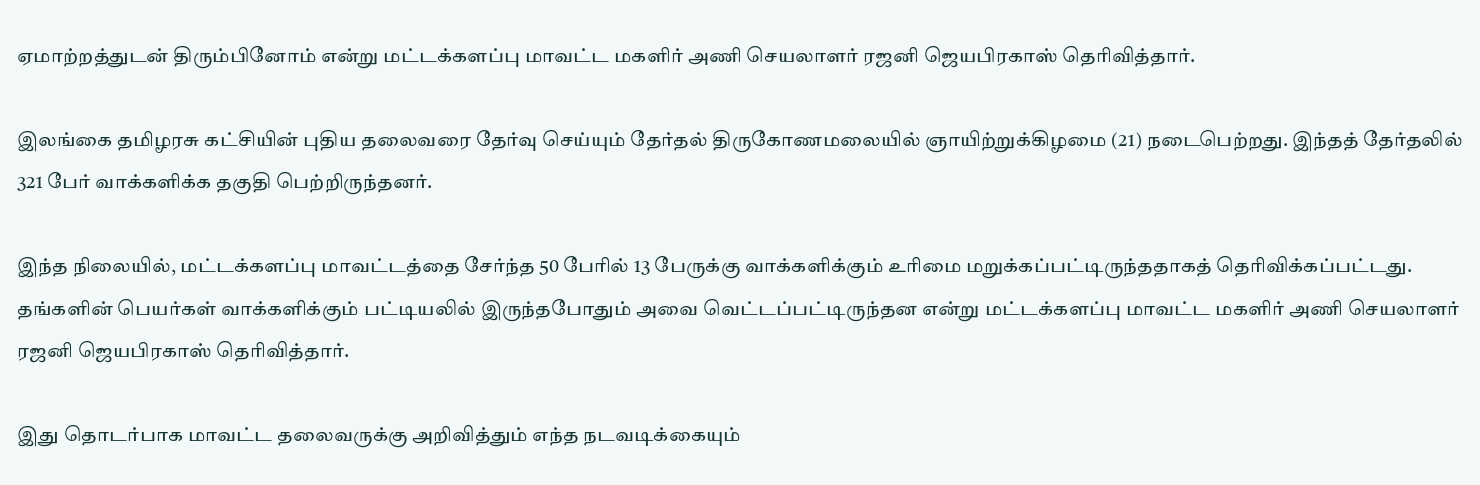ஏமாற்றத்துடன் திரும்பினோம் என்று மட்டக்களப்பு மாவட்ட மகளிர் அணி செயலாளர் ரஜனி ஜெயபிரகாஸ் தெரிவித்தார்.

இலங்கை தமிழரசு கட்சியின் புதிய தலைவரை தேர்வு செய்யும் தேர்தல் திருகோணமலையில் ஞாயிற்றுக்கிழமை (21) நடைபெற்றது. இந்தத் தேர்தலில் 321 பேர் வாக்களிக்க தகுதி பெற்றிருந்தனர்.

இந்த நிலையில், மட்டக்களப்பு மாவட்டத்தை சேர்ந்த 50 பேரில் 13 பேருக்கு வாக்களிக்கும் உரிமை மறுக்கப்பட்டிருந்ததாகத் தெரிவிக்கப்பட்டது. தங்களின் பெயர்கள் வாக்களிக்கும் பட்டியலில் இருந்தபோதும் அவை வெட்டப்பட்டிருந்தன என்று மட்டக்களப்பு மாவட்ட மகளிர் அணி செயலாளர் ரஜனி ஜெயபிரகாஸ் தெரிவித்தார்.

இது தொடர்பாக மாவட்ட தலைவருக்கு அறிவித்தும் எந்த நடவடிக்கையும்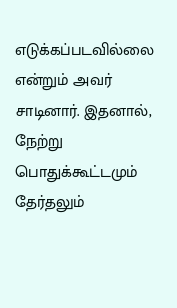எடுக்கப்படவில்லை என்றும் அவர் சாடினார். இதனால், நேற்று பொதுக்கூட்டமும் தேர்தலும்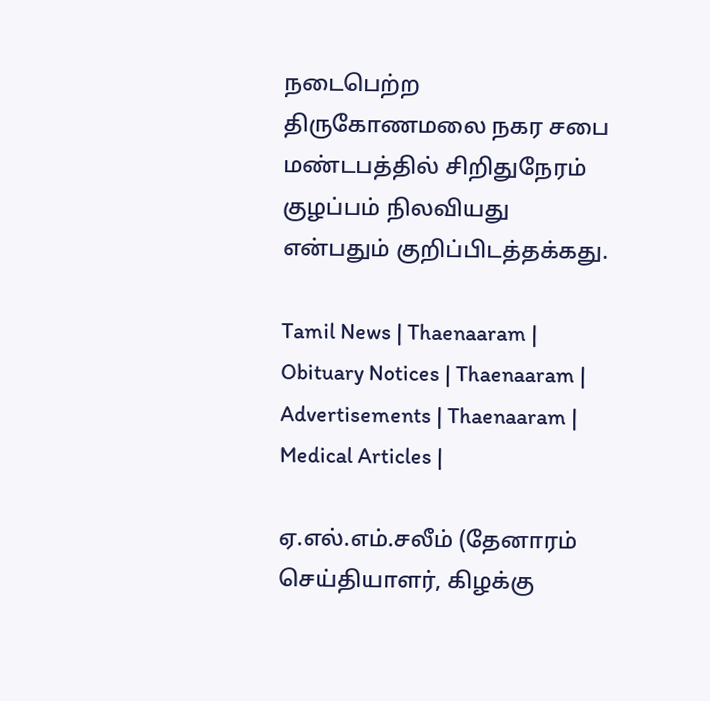நடைபெற்ற திருகோணமலை நகர சபை மண்டபத்தில் சிறிதுநேரம் குழப்பம் நிலவியது என்பதும் குறிப்பிடத்தக்கது.

Tamil News | Thaenaaram | Obituary Notices | Thaenaaram | Advertisements | Thaenaaram | Medical Articles |

ஏ.எல்.எம்.சலீம் (தேனாரம் செய்தியாளர், கிழக்கு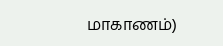மாகாணம்)